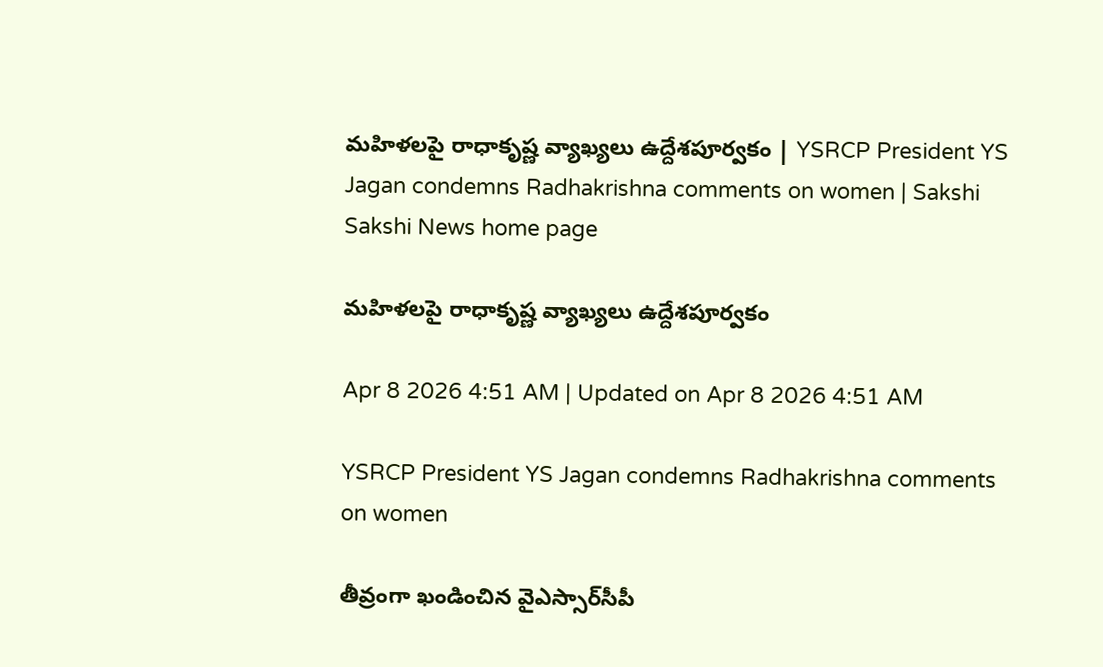మహిళలపై రాధాకృష్ణ వ్యాఖ్యలు ఉద్దేశపూర్వకం | YSRCP President YS Jagan condemns Radhakrishna comments on women | Sakshi
Sakshi News home page

మహిళలపై రాధాకృష్ణ వ్యాఖ్యలు ఉద్దేశపూర్వకం

Apr 8 2026 4:51 AM | Updated on Apr 8 2026 4:51 AM

YSRCP President YS Jagan condemns Radhakrishna comments on women

తీవ్రంగా ఖండించిన వైఎస్సార్‌సీపీ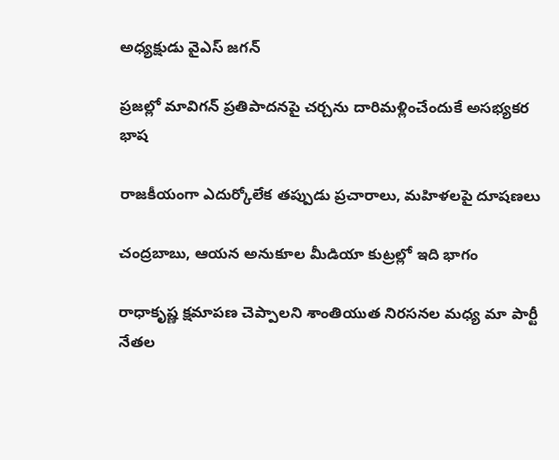అధ్యక్షుడు వైఎస్‌ జగన్‌

ప్రజల్లో మావిగన్‌ ప్రతిపాదనపై చర్చను దారిమళ్లించేందుకే అసభ్యకర భాష

రాజకీయంగా ఎదుర్కోలేక తప్పుడు ప్రచారాలు, మహిళలపై దూషణలు

చంద్రబాబు, ఆయన అనుకూల మీడియా కుట్రల్లో ఇది భాగం

రాధాకృష్ణ క్షమాపణ చెప్పాలని శాంతియుత నిరసనల మధ్య మా పార్టీ నేతల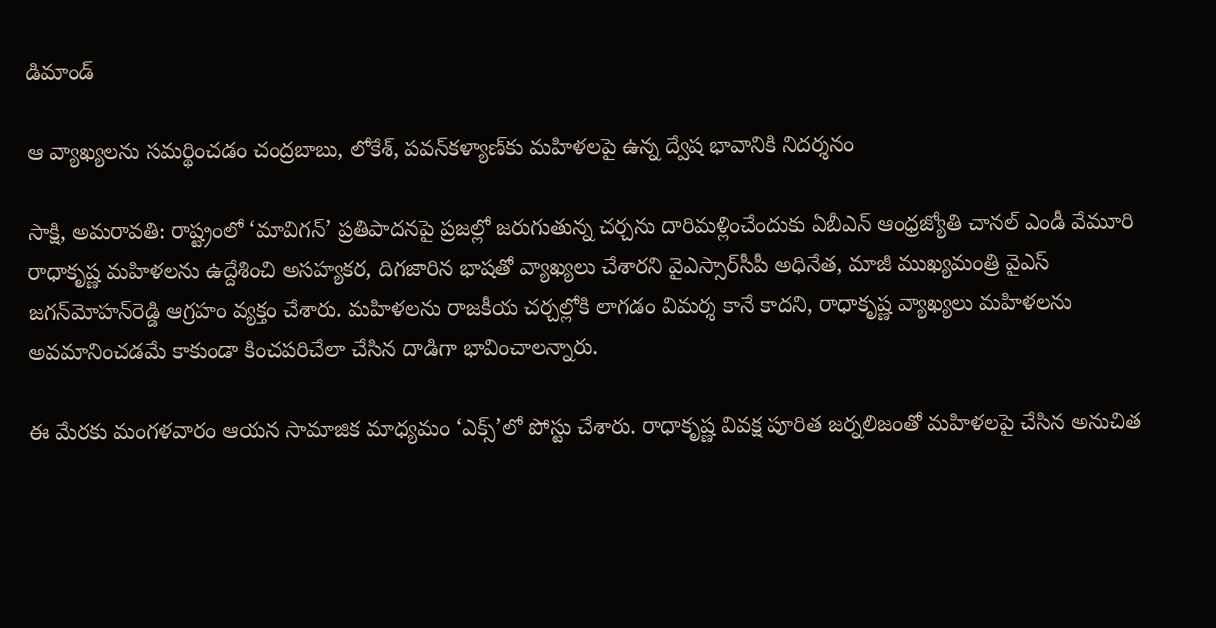డిమాండ్‌

ఆ వ్యాఖ్యలను సమర్థించడం చంద్రబాబు, లోకేశ్, పవన్‌కళ్యాణ్‌కు మహిళలపై ఉన్న ద్వేష భావానికి నిదర్శనం

సాక్షి, అమరావతి: రాష్ట్రంలో ‘మావిగన్‌’ ప్రతిపాదనపై ప్రజల్లో జరుగుతున్న చర్చను దారిమళ్లించేందుకు ఏబీఎన్‌ ఆంధ్రజ్యోతి చానల్‌ ఎండీ వేమూరి రాధాకృష్ణ మహిళలను ఉద్దేశించి అసహ్యకర, దిగజారిన భాషతో వ్యాఖ్యలు చేశారని వైఎస్సార్‌సీపీ అధినేత, మాజీ ముఖ్యమంత్రి వైఎస్‌ జగన్‌మోహన్‌రెడ్డి ఆగ్రహం వ్యక్తం చేశారు. మహిళలను రాజకీయ చర్చల్లోకి లాగడం విమర్శ కానే కాదని, రాధాకృష్ణ వ్యాఖ్యలు మహిళలను అవమానించడమే కాకుండా కించపరిచేలా చేసిన దాడిగా భావించాలన్నారు.

ఈ మేరకు మంగళవారం ఆయన సామాజిక మాధ్యమం ‘ఎక్స్‌’లో పోస్టు చేశారు. రాధాకృష్ణ వివక్ష పూరిత జర్నలిజంతో మహిళలపై చేసిన అనుచిత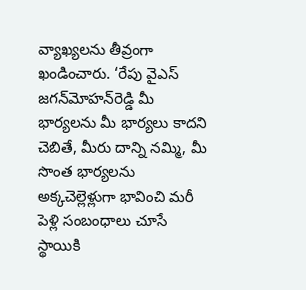వ్యాఖ్యలను తీవ్రంగా ఖండించారు. ‘రేపు వైఎస్‌ జగన్‌మోహన్‌రెడ్డి మీ భార్యలను మీ భార్యలు కాదని చెబితే, మీరు దాన్ని నమ్మి, మీ సొంత భార్యలను అక్కచెల్లెళ్లుగా భావించి మరీ పెళ్లి సంబంధాలు చూసే స్థాయికి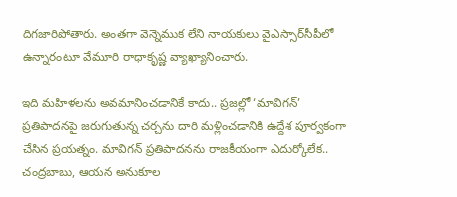దిగజారిపోతారు. అంతగా వెన్నెముక లేని నాయకులు వైఎస్సార్‌సీపీలో ఉన్నారంటూ వేమూరి రాధాకృష్ణ వ్యాఖ్యానించారు.

ఇది మహిళలను అవమానించడానికే కాదు.. ప్రజల్లో ‘మావిగన్‌’ ప్రతిపాదనపై జరుగుతున్న చర్చను దారి మళ్లించడానికి ఉద్దేశ పూర్వకంగా చేసిన ప్రయత్నం. మావిగన్‌ ప్రతిపాదనను రాజకీయంగా ఎదుర్కోలేక.. చంద్రబాబు, ఆయన అనుకూల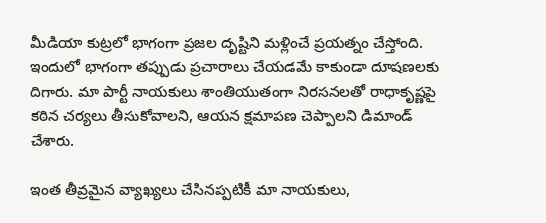మీడియా కుట్రలో భాగంగా ప్రజల దృష్టిని మళ్లించే ప్రయత్నం చేస్తోంది. ఇందులో భాగంగా తప్పుడు ప్రచారాలు చేయడమే కాకుండా దూషణలకు దిగారు. మా పార్టీ నాయకులు శాంతియుతంగా నిరసనలతో రాధాకృష్ణపై కఠిన చర్యలు తీసుకోవాలని, ఆయన క్షమాపణ చెప్పాలని డిమాండ్‌ చేశారు.

ఇంత తీవ్రమైన వ్యాఖ్యలు చేసినప్పటికీ మా నాయకులు,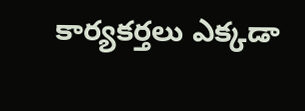కార్యకర్తలు ఎక్కడా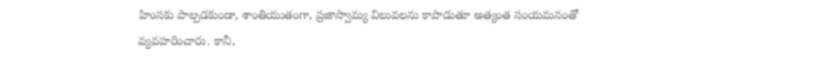హింసకు పాల్పడకుండా, శాంతియుతంగా, ప్రజాస్వామ్య విలువలను కాపాడుతూ అత్యంత సంయమనంతో వ్యవహరించారు. కానీ,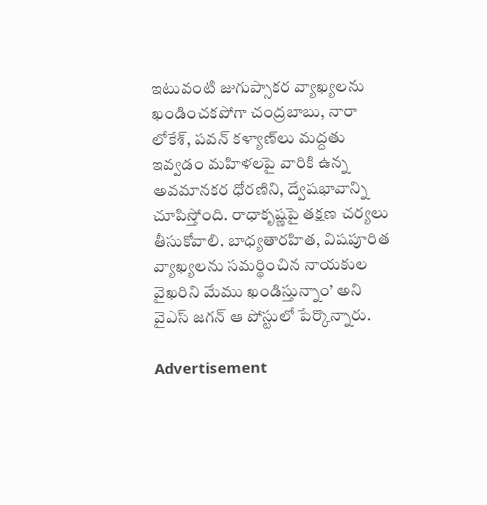ఇటువంటి జుగుప్సాకర వ్యాఖ్యలను ఖండించకపోగా చంద్రబాబు, నారా లోకేశ్, పవన్‌ కళ్యాణ్‌లు మద్దతు ఇవ్వడం మహిళలపై వారికి ఉన్న అవమానకర ధోరణిని, ద్వేషభావాన్ని చూపిస్తోంది. రాధాకృష్ణపై తక్షణ చర్యలు తీసుకోవాలి. బాధ్యతారహిత, విషపూరిత వ్యాఖ్యలను సమర్థించిన నాయకుల వైఖరిని మేము ఖండిస్తున్నాం’ అని వైఎస్‌ జగన్‌ ఆ పోస్టులో పేర్కొన్నారు.

Advertisement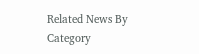Related News By Category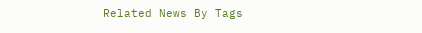Related News By Tags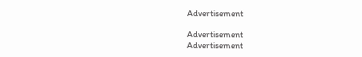Advertisement

Advertisement
Advertisement